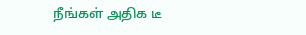நீங்கள் அதிக டீ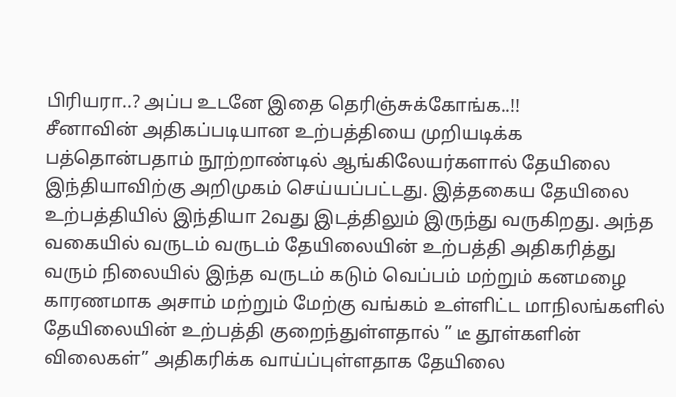பிரியரா..? அப்ப உடனே இதை தெரிஞ்சுக்கோங்க..!!
சீனாவின் அதிகப்படியான உற்பத்தியை முறியடிக்க பத்தொன்பதாம் நூற்றாண்டில் ஆங்கிலேயர்களால் தேயிலை இந்தியாவிற்கு அறிமுகம் செய்யப்பட்டது. இத்தகைய தேயிலை உற்பத்தியில் இந்தியா 2வது இடத்திலும் இருந்து வருகிறது. அந்த வகையில் வருடம் வருடம் தேயிலையின் உற்பத்தி அதிகரித்து வரும் நிலையில் இந்த வருடம் கடும் வெப்பம் மற்றும் கனமழை காரணமாக அசாம் மற்றும் மேற்கு வங்கம் உள்ளிட்ட மாநிலங்களில் தேயிலையின் உற்பத்தி குறைந்துள்ளதால் ” டீ தூள்களின் விலைகள்” அதிகரிக்க வாய்ப்புள்ளதாக தேயிலை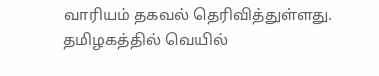வாரியம் தகவல் தெரிவித்துள்ளது.
தமிழகத்தில் வெயில்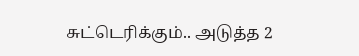சுட்டெரிக்கும்.. அடுத்த 2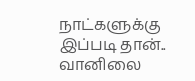நாட்களுக்கு இப்படி தான்.. வானிலை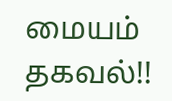மையம் தகவல்!!